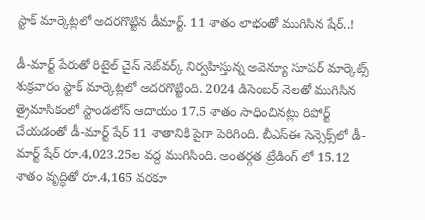స్టాక్‌ మార్కెట్లలో అదరగొట్టిన డీమార్ట్. 11 శాతం లాభంతో ముగిసిన షేర్‌..!

డీ-మార్ట్ పేరుతో రిటైల్ చైన్‌ నెట్‌వర్క్ నిర్వహిస్తున్న అవెన్యూ సూపర్ మార్కెట్స్‌ శుక్రవారం స్టాక్‌ మార్కెట్లలో అదరగొట్టింది. 2024 డిసెంబర్‌ నెలతో ముగిసిన త్రైమాసికంలో స్టాండలోన్‌ ఆదాయం 17.5 శాతం సాధించినట్లు రిపోర్ట్‌ చేయడంతో డీ-మార్ట్‌ షేర్‌ 11 శాతానికి పైగా పెరిగింది. బీఎస్‌ఈ సెన్సెక్స్‌లో డీ-మార్ట్ షేర్ రూ.4,023.25ల వద్ద ముగిసింది. అంతర్గత ట్రేడింగ్ లో 15.12 శాతం వృద్ధితో రూ.4,165 వరకూ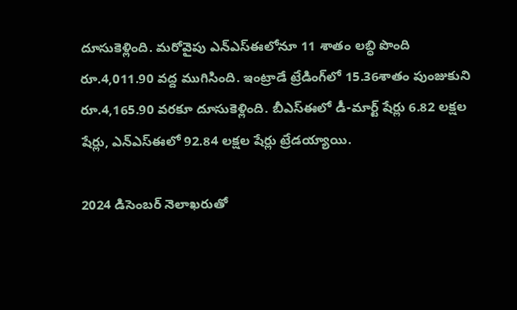దూసుకెళ్లింది. మరోవైపు ఎన్‌ఎస్‌ఈలోనూ 11 శాతం లబ్ధి పొంది రూ.4,011.90 వద్ద ముగిసింది. ఇంట్రాడే ట్రేడింగ్‌లో 15.36శాతం పుంజుకుని రూ.4,165.90 వరకూ దూసుకెళ్లింది. బీఎస్‌ఈలో డీ-మార్ట్ షేర్లు 6.82 లక్షల షేర్లు, ఎన్‌ఎస్‌ఈలో 92.84 లక్షల షేర్లు ట్రేడయ్యాయి.

2024 డిసెంబర్‌ నెలాఖరుతో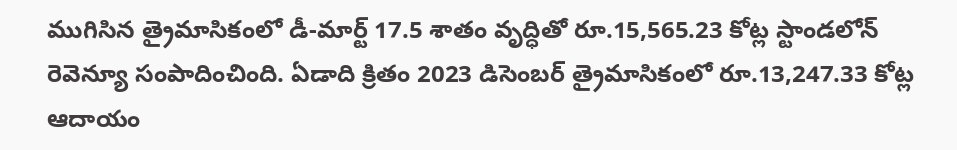ముగిసిన త్రైమాసికంలో డీ-మార్ట్ 17.5 శాతం వృద్ధితో రూ.15,565.23 కోట్ల స్టాండలోన్ రెవెన్యూ సంపాదించింది. ఏడాది క్రితం 2023 డిసెంబర్ త్రైమాసికంలో రూ.13,247.33 కోట్ల ఆదాయం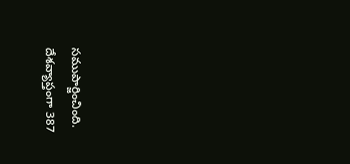సముపార్జించింది. దేశవ్యాప్తంగా 387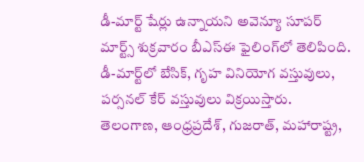డీ-మార్ట్‌ షేర్లు ఉన్నాయని అవెన్యూ సూపర్‌ మార్ట్స్‌ శుక్రవారం బీఎస్‌ఈ ఫైలింగ్‌లో తెలిపింది. డీ-మార్ట్‌లో బేసిక్‌, గృహ వినియోగ వస్తువులు, పర్సనల్‌ కేర్‌ వస్తువులు విక్రయిస్తారు. తెలంగాణ, ఆంధ్రప్రదేశ్‌, గుజరాత్‌, మహారాష్ట్ర,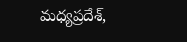మధ్యప్రదేశ్‌,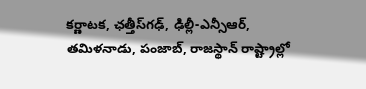కర్ణాటక, ఛత్తీస్‌గఢ్‌, ఢిల్లీ-ఎన్సీఆర్‌, తమిళనాడు, పంజాబ్‌, రాజస్థాన్ రాష్ట్రాల్లో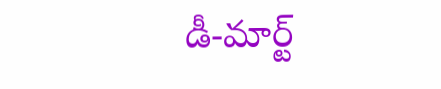డీ-మార్ట్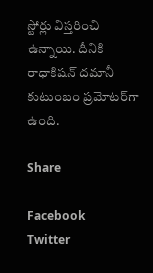స్టోర్లు విస్తరించి ఉన్నాయి. దీనికి రాధాకిషన్ దమానీ కుటుంబం ప్రమోటర్‌గా ఉంది.

Share

Facebook
Twitter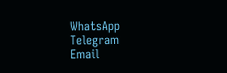WhatsApp
Telegram
Email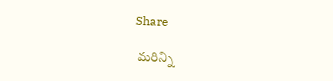Share

 మరిన్ని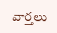వార్తలు